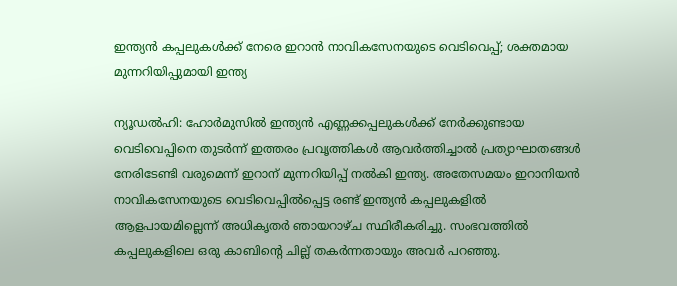ഇന്ത്യൻ കപ്പലുകൾക്ക് നേരെ ഇറാൻ നാവികസേനയുടെ വെടിവെപ്പ്; ശക്തമായ മുന്നറിയിപ്പുമായി ഇന്ത്യ

ന്യൂഡൽഹി: ഹോർമുസിൽ ഇന്ത്യൻ എണ്ണക്കപ്പലുകൾക്ക് നേർക്കുണ്ടായ വെടിവെപ്പിനെ തുടർന്ന് ഇത്തരം പ്രവൃത്തികൾ ആവർത്തിച്ചാൽ പ്രത്യാഘാതങ്ങൾ നേരിടേണ്ടി വരുമെന്ന് ഇറാന് മുന്നറിയിപ്പ് നൽകി ഇന്ത്യ. അതേസമയം ഇറാനിയൻ നാവികസേനയുടെ വെടിവെപ്പിൽപ്പെട്ട രണ്ട് ഇന്ത്യൻ കപ്പലുകളിൽ ആളപായമില്ലെന്ന് അധികൃതർ ഞായറാഴ്‌ച സ്ഥിരീകരിച്ചു. സംഭവത്തിൽ കപ്പലുകളിലെ ഒരു കാബിൻ്റെ ചില്ല് തകർന്നതായും അവർ പറഞ്ഞു.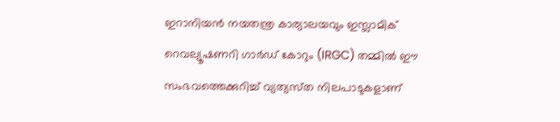ഇറാനിയൻ നയതന്ത്ര കാര്യാലയവും ഇസ്ലാമിക് റെവല്യൂഷണറി ഗാർഡ് കോറും (IRGC) തമ്മിൽ ഈ സംഭവത്തെക്കുറിച്ച് വ്യത്യസ്‌ത നിലപാടുകളാണ്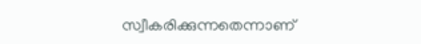സ്വീകരിക്കുന്നതെന്നാണ്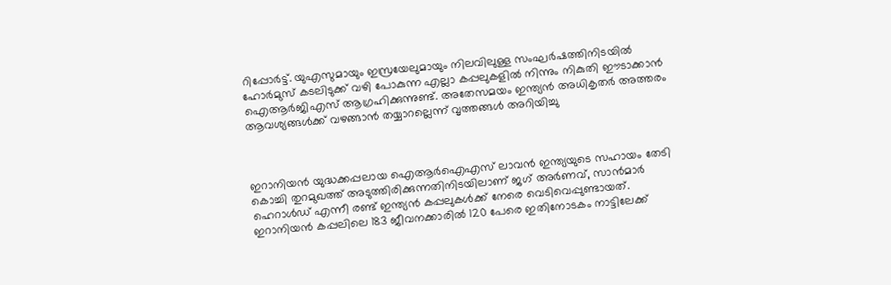റിപ്പോർട്ട്. യുഎസുമായും ഇസ്രയേലുമായും നിലവിലുള്ള സംഘർഷത്തിനിടയിൽ ഹോർമുസ് കടലിടുക്ക് വഴി പോകുന്ന എല്ലാ കപ്പലുകളിൽ നിന്നും നികുതി ഈടാക്കാൻ ഐആർജിഎസ് ആഗ്രഹിക്കുന്നുണ്ട്. അതേസമയം ഇന്ത്യൻ അധികൃതർ അത്തരം ആവശ്യങ്ങൾക്ക് വഴങ്ങാൻ തയ്യാറല്ലെന്ന് വൃത്തങ്ങൾ അറിയിച്ചു



ഇറാനിയൻ യുദ്ധക്കപ്പലായ ഐആർഐഎസ് ലാവൻ ഇന്ത്യയുടെ സഹായം തേടി കൊച്ചി തുറമുഖത്ത് അടുത്തിരിക്കുന്നതിനിടയിലാണ് ജഗ് അർണവ്, സാൻമാർ ഹെറാൾഡ് എന്നീ രണ്ട് ഇന്ത്യൻ കപ്പലുകൾക്ക് നേരെ വെടിവെപ്പുണ്ടായത്. ഇറാനിയൻ കപ്പലിലെ 183 ജീവനക്കാരിൽ 120 പേരെ ഇതിനോടകം നാട്ടിലേക്ക്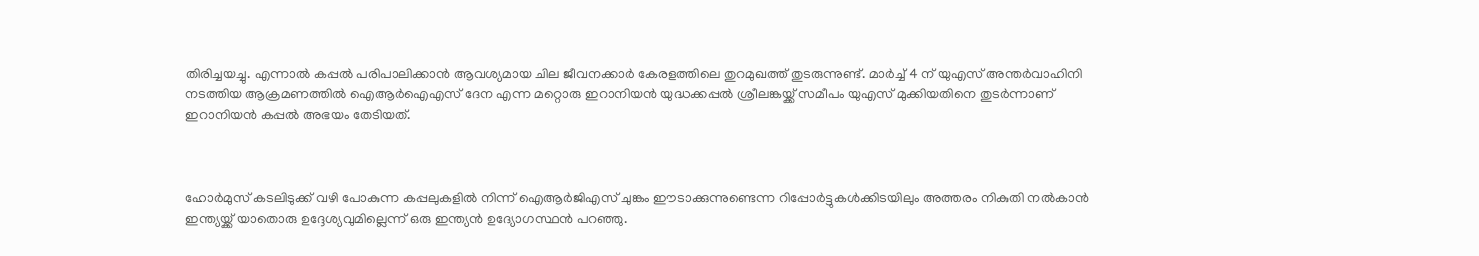തിരിച്ചയച്ചു. എന്നാൽ കപ്പൽ പരിപാലിക്കാൻ ആവശ്യമായ ചില ജീവനക്കാർ കേരളത്തിലെ തുറമുഖത്ത് തുടരുന്നുണ്ട്. മാർച്ച് 4 ന് യുഎസ് അന്തർവാഹിനി നടത്തിയ ആക്രമണത്തിൽ ഐആർഐഎസ് ദേന എന്ന മറ്റൊരു ഇറാനിയൻ യുദ്ധക്കപ്പൽ ശ്രീലങ്കയ്ക്ക് സമീപം യുഎസ് മുക്കിയതിനെ തുടർന്നാണ് ഇറാനിയൻ കപ്പൽ അഭയം തേടിയത്.



ഹോർമുസ് കടലിടുക്ക് വഴി പോകുന്ന കപ്പലുകളിൽ നിന്ന് ഐആർജിഎസ് ചുങ്കം ഈടാക്കുന്നുണ്ടെന്ന റിപ്പോർട്ടുകൾക്കിടയിലും അത്തരം നികുതി നൽകാൻ ഇന്ത്യയ്ക്ക് യാതൊരു ഉദ്ദേശ്യവുമില്ലെന്ന് ഒരു ഇന്ത്യൻ ഉദ്യോഗസ്ഥൻ പറഞ്ഞു.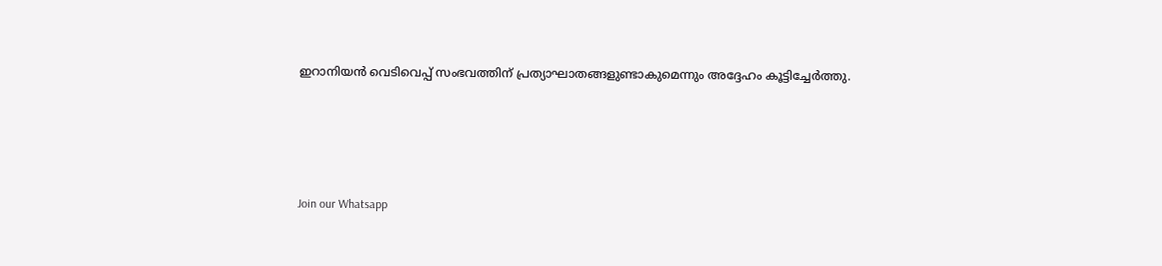ഇറാനിയൻ വെടിവെപ്പ് സംഭവത്തിന് പ്രത്യാഘാതങ്ങളുണ്ടാകുമെന്നും അദ്ദേഹം കൂട്ടിച്ചേർത്തു.




Join our Whatsapp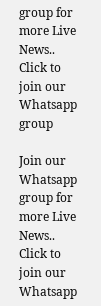group for more Live News..
Click to join our Whatsapp group

Join our Whatsapp group for more Live News..
Click to join our Whatsapp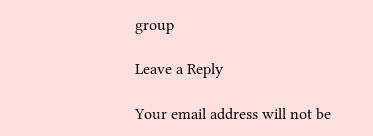group

Leave a Reply

Your email address will not be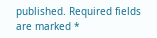published. Required fields are marked *